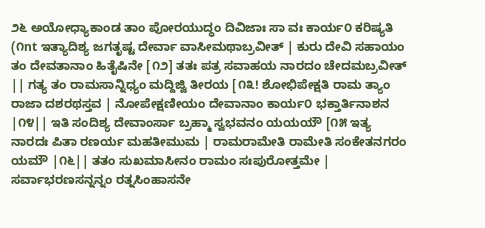೨೬ ಅಯೋಧ್ಯಾಕಾಂಡ ತಾಂ ಪೋರಯುದ್ಧಂ ದಿವಿಜಾಃ ಸಾ ವಃ ಕಾರ್ಯ೦ ಕರಿಷ್ಯತಿ (೧nt ಇತ್ಯಾದಿಶ್ಯ ಜಗತೃಷ್ಟ ದೇರ್ವಾ ವಾಸೀಮಥಾಬ್ರವೀತ್ | ಕುರು ದೇವಿ ಸಹಾಯಂ ತಂ ದೇವತಾನಾಂ ಹಿತೈಷಿನೇ [೧೨] ತತಃ ಪತ್ರ ಸವಾಹಯ ನಾರದಂ ಚೇದಮಬ್ರವೀತ್ || ಗತ್ಯ ತಂ ರಾಮಸಾನ್ನಿಧ್ಯಂ ಮದ್ದಿಜ್ವಿ ತೀರಯ [೧೩! ಶೋಭಿಪೇಕ್ಷತಿ ರಾಮ ತ್ಯಾಂ ರಾಜಾ ದಶರಥಸ್ತವ | ನೋಪೇಕ್ಷಣೀಯಂ ದೇವಾನಾಂ ಕಾರ್ಯ೦ ಭಕ್ತಾರ್ತಿನಾಶನ |೧೪|| ಇತಿ ಸಂದಿಶ್ಯ ದೇವಾಂರ್ಸಾ ಬ್ರಹ್ಮಾ ಸ್ವಭವನಂ ಯಯಯೌ [೧೫ ಇತ್ಯ ನಾರದಃ ಪಿತಾ ರಣರ್ಯ ಮಹತೀಮುಮ | ರಾಮರಾಮೇತಿ ರಾಮೇತಿ ಸಂಕೇತನಗರಂ ಯಮೌ |೧೬|| ತತಂ ಸುಖಮಾಸೀನಂ ರಾಮಂ ಸಃಪುರೋತ್ತಮೇ | ಸರ್ವಾಭರಣಸನ್ನನ್ನಂ ರತ್ನಸಿಂಹಾಸನೇ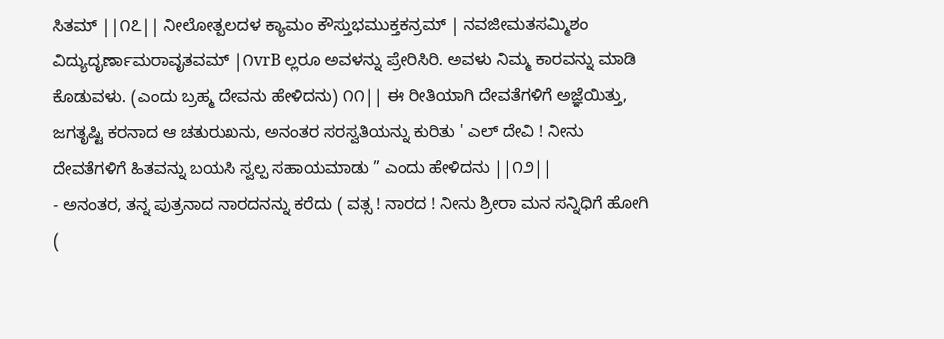ಸಿತಮ್ ||೧೭|| ನೀಲೋತ್ಪಲದಳ ಕ್ಯಾಮಂ ಕೌಸ್ತುಭಮುಕ್ತಕನ್ರಮ್ | ನವಜೀಮತಸಮ್ಮಿಶಂ ವಿದ್ಯುದೃರ್ಣಾಮರಾವೃತವಮ್ |೧vrB ಲ್ಲರೂ ಅವಳನ್ನು ಪ್ರೇರಿಸಿರಿ. ಅವಳು ನಿಮ್ಮ ಕಾರವನ್ನು ಮಾಡಿ ಕೊಡುವಳು. (ಎಂದು ಬ್ರಹ್ಮ ದೇವನು ಹೇಳಿದನು) ೧೧|| ಈ ರೀತಿಯಾಗಿ ದೇವತೆಗಳಿಗೆ ಅಜ್ಞೆಯಿತ್ತು, ಜಗತೃಷ್ಟಿ ಕರನಾದ ಆ ಚತುರುಖನು, ಅನಂತರ ಸರಸ್ವತಿಯನ್ನು ಕುರಿತು ' ಎಲ್ ದೇವಿ ! ನೀನು ದೇವತೆಗಳಿಗೆ ಹಿತವನ್ನು ಬಯಸಿ ಸ್ವಲ್ಪ ಸಹಾಯಮಾಡು ” ಎಂದು ಹೇಳಿದನು ||೧೨||
- ಅನಂತರ, ತನ್ನ ಪುತ್ರನಾದ ನಾರದನನ್ನು ಕರೆದು ( ವತ್ಸ ! ನಾರದ ! ನೀನು ಶ್ರೀರಾ ಮನ ಸನ್ನಿಧಿಗೆ ಹೋಗಿ (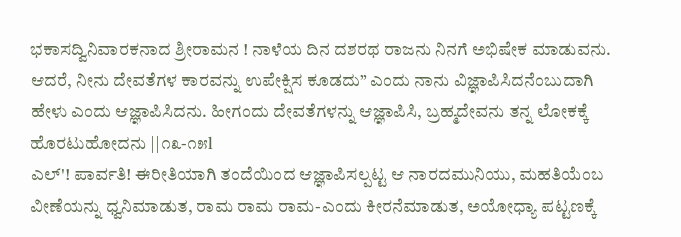ಭಕಾಸದ್ವಿನಿವಾರಕನಾದ ಶ್ರೀರಾಮನ ! ನಾಳೆಯ ದಿನ ದಶರಥ ರಾಜನು ನಿನಗೆ ಅಭಿಷೇಕ ಮಾಡುವನು. ಆದರೆ, ನೀನು ದೇವತೆಗಳ ಕಾರವನ್ನು ಉಪೇಕ್ಷಿಸ ಕೂಡದು” ಎಂದು ನಾನು ವಿಜ್ಞಾಪಿಸಿದನೆಂಬುದಾಗಿ ಹೇಳು ಎಂದು ಆಜ್ಞಾಪಿಸಿದನು. ಹೀಗಂದು ದೇವತೆಗಳನ್ನು ಆಜ್ಞಾಪಿಸಿ, ಬ್ರಹ್ಮದೇವನು ತನ್ನ ಲೋಕಕ್ಕೆ ಹೊರಟುಹೋದನು ||೧೩-೧೫l
ಎಲ್'! ಪಾರ್ವತಿ! ಈರೀತಿಯಾಗಿ ತಂದೆಯಿಂದ ಆಜ್ಞಾಪಿಸಲ್ಪಟ್ಟ ಆ ನಾರದಮುನಿಯು, ಮಹತಿಯೆಂಬ ವೀಣೆಯನ್ನು ಧ್ವನಿಮಾಡುತ, ರಾಮ ರಾಮ ರಾಮ-ಎಂದು ಕೀರನೆಮಾಡುತ, ಅಯೋಧ್ಯಾ ಪಟ್ಟಣಕ್ಕೆ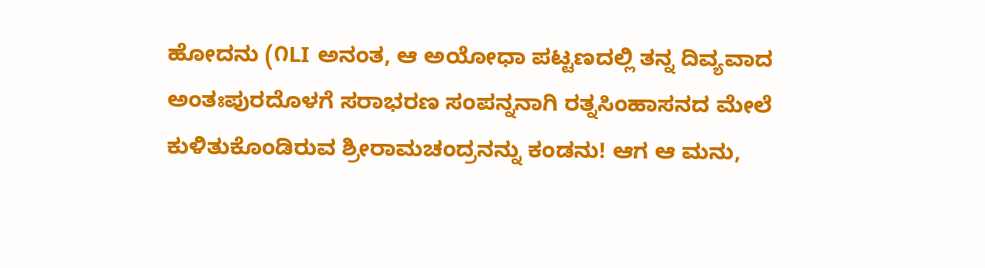ಹೋದನು (೧LI ಅನಂತ, ಆ ಅಯೋಧಾ ಪಟ್ಟಣದಲ್ಲಿ ತನ್ನ ದಿವ್ಯವಾದ ಅಂತಃಪುರದೊಳಗೆ ಸರಾಭರಣ ಸಂಪನ್ನನಾಗಿ ರತ್ನಸಿಂಹಾಸನದ ಮೇಲೆ ಕುಳಿತುಕೊಂಡಿರುವ ಶ್ರೀರಾಮಚಂದ್ರನನ್ನು ಕಂಡನು! ಆಗ ಆ ಮನು,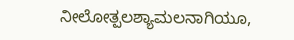ನೀಲೋತ್ಪಲಶ್ಯಾಮಲನಾಗಿಯೂ,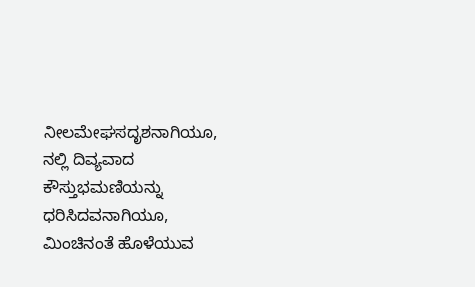ನೀಲಮೇಘಸದೃಶನಾಗಿಯೂ, ನಲ್ಲಿ ದಿವ್ಯವಾದ ಕೌಸ್ತುಭಮಣಿಯನ್ನು ಧರಿಸಿದವನಾಗಿಯೂ, ಮಿಂಚಿನಂತೆ ಹೊಳೆಯುವ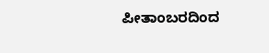ಪೀತಾಂಬರದಿಂದ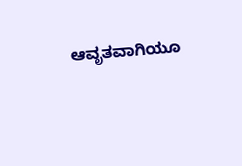ಆವೃತವಾಗಿಯೂ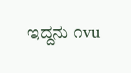ಇದ್ದನು ೧vu